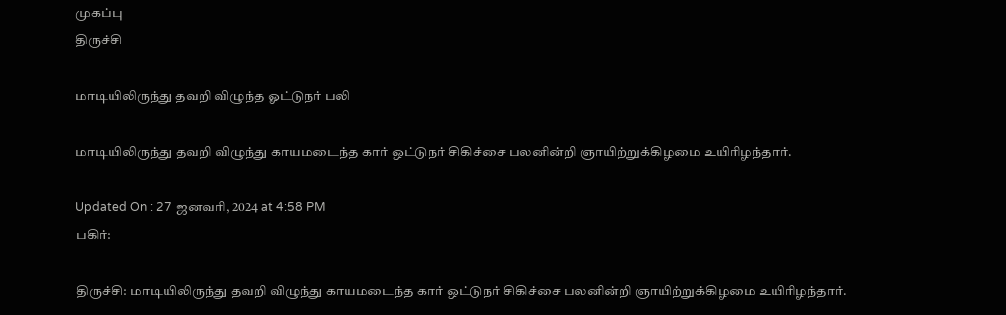முகப்பு
திருச்சி

மாடியிலிருந்து தவறி விழுந்த ஓட்டுநர் பலி

மாடியிலிருந்து தவறி விழுந்து காயமடைந்த கார் ஒட்டுநர் சிகிச்சை பலனின்றி ஞாயிற்றுக்கிழமை உயிரிழந்தார்.

Updated On : 27 ஜனவரி, 2024 at 4:58 PM
பகிர்:

திருச்சி: மாடியிலிருந்து தவறி விழுந்து காயமடைந்த கார் ஒட்டுநர் சிகிச்சை பலனின்றி ஞாயிற்றுக்கிழமை உயிரிழந்தார்.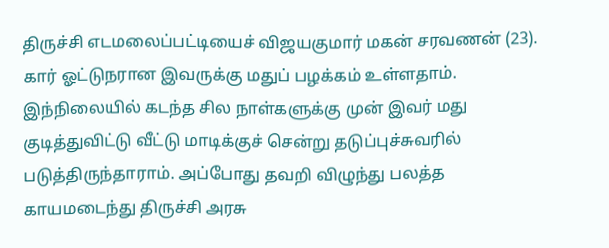திருச்சி எடமலைப்பட்டியைச் விஜயகுமார் மகன் சரவணன் (23). கார் ஓட்டுநரான இவருக்கு மதுப் பழக்கம் உள்ளதாம். இந்நிலையில் கடந்த சில நாள்களுக்கு முன் இவர் மது குடித்துவிட்டு வீட்டு மாடிக்குச் சென்று தடுப்புச்சுவரில் படுத்திருந்தாராம். அப்போது தவறி விழுந்து பலத்த காயமடைந்து திருச்சி அரசு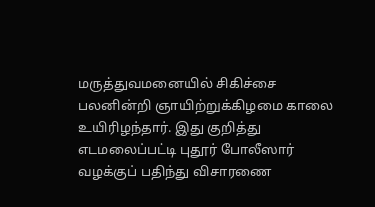மருத்துவமனையில் சிகிச்சை பலனின்றி ஞாயிற்றுக்கிழமை காலை உயிரிழந்தார். இது குறித்து எடமலைப்பட்டி புதூர் போலீஸார் வழக்குப் பதிந்து விசாரணை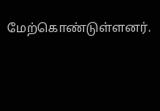மேற்கொண்டுள்ளனர்.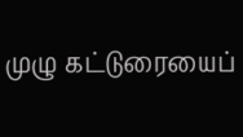முழு கட்டுரையைப்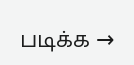படிக்க →